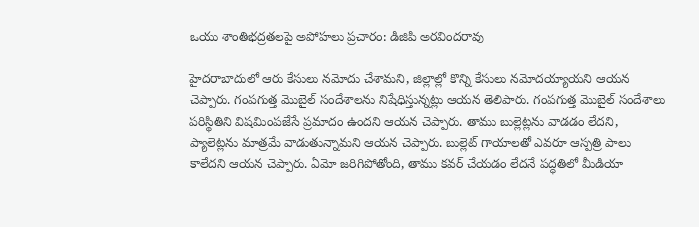ఒయు శాంతిభద్రతలపై అపోహలు ప్రచారం: డిజిపి అరవిందరావు

హైదరాబాదులో ఆరు కేసులు నమోదు చేశామని, జిల్లాల్లో కొన్ని కేసులు నమోదయ్యాయని ఆయన చెప్పారు. గంపగుత్త మొబైల్ సందేశాలను నిషేధిస్తున్నట్లు ఆయన తెలిపారు. గంపగుత్త మొబైల్ సందేశాలు పరిస్థితిని విషమింపజేసే ప్రమాదం ఉందని ఆయన చెప్పారు. తాము బుల్లెట్లను వాడడం లేదని, ప్యాలెట్లను మాత్రమే వాడుతున్నామని ఆయన చెప్పారు. బుల్లెట్ గాయాలతో ఎవరూ ఆస్పత్రి పాలు కాలేదని ఆయన చెప్పారు. ఏమో జరిగిపోతోంది, తాము కవర్ చేయడం లేదనే పద్ధతిలో మీడియా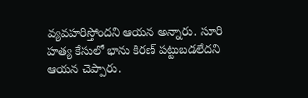వ్యవహరిస్తోందని ఆయన అన్నారు. సూరి హత్య కేసులో భాను కిరణ్ పట్టుబడలేదని ఆయన చెప్పారు.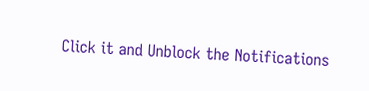Click it and Unblock the Notifications